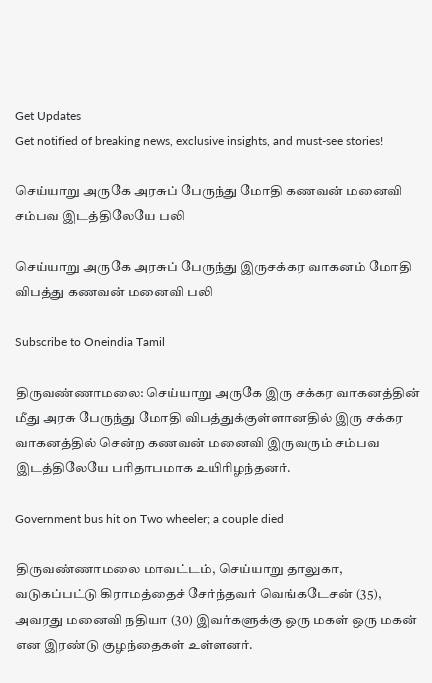Get Updates
Get notified of breaking news, exclusive insights, and must-see stories!

செய்யாறு அருகே அரசுப் பேருந்து மோதி கணவன் மனைவி சம்பவ இடத்திலேயே பலி

செய்யாறு அருகே அரசுப் பேருந்து இருசக்கர வாகனம் மோதி விபத்து கணவன் மனைவி பலி

Subscribe to Oneindia Tamil

திருவண்ணாமலை: செய்யாறு அருகே இரு சக்கர வாகனத்தின் மீது அரசு பேருந்து மோதி விபத்துக்குள்ளானதில் இரு சக்கர வாகனத்தில் சென்ற கணவன் மனைவி இருவரும் சம்பவ இடத்திலேயே பரிதாபமாக உயிரிழந்தனர்.

Government bus hit on Two wheeler; a couple died

திருவண்ணாமலை மாவட்டம், செய்யாறு தாலுகா, வடுகப்பட்டு கிராமத்தைச் சேர்ந்தவர் வெங்கடேசன் (35), அவரது மனைவி நதியா (30) இவர்களுக்கு ஒரு மகள் ஒரு மகன் என இரண்டு குழந்தைகள் உள்ளனர்.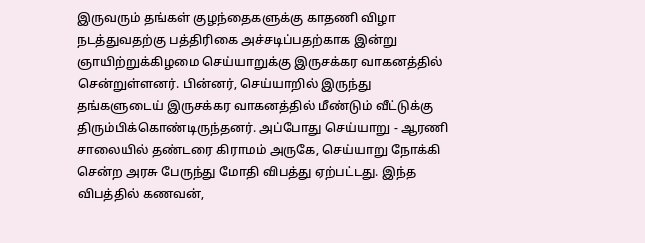இருவரும் தங்கள் குழந்தைகளுக்கு காதணி விழா நடத்துவதற்கு பத்திரிகை அச்சடிப்பதற்காக இன்று ஞாயிற்றுக்கிழமை செய்யாறுக்கு இருசக்கர வாகனத்தில் சென்றுள்ளனர். பின்னர், செய்யாறில் இருந்து தங்களுடைய் இருசக்கர வாகனத்தில் மீண்டும் வீட்டுக்கு திரும்பிக்கொண்டிருந்தனர். அப்போது செய்யாறு - ஆரணி சாலையில் தண்டரை கிராமம் அருகே, செய்யாறு நோக்கி சென்ற அரசு பேருந்து மோதி விபத்து ஏற்பட்டது. இந்த விபத்தில் கணவன்,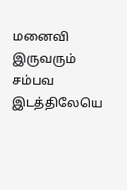மனைவி இருவரும் சம்பவ இடத்திலேயெ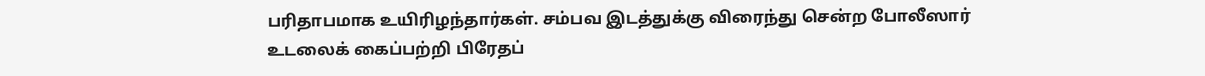பரிதாபமாக உயிரிழந்தார்கள். சம்பவ இடத்துக்கு விரைந்து சென்ற போலீஸார் உடலைக் கைப்பற்றி பிரேதப்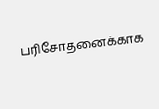பரிசோதனைக்காக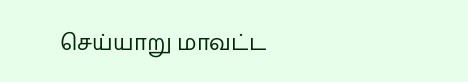செய்யாறு மாவட்ட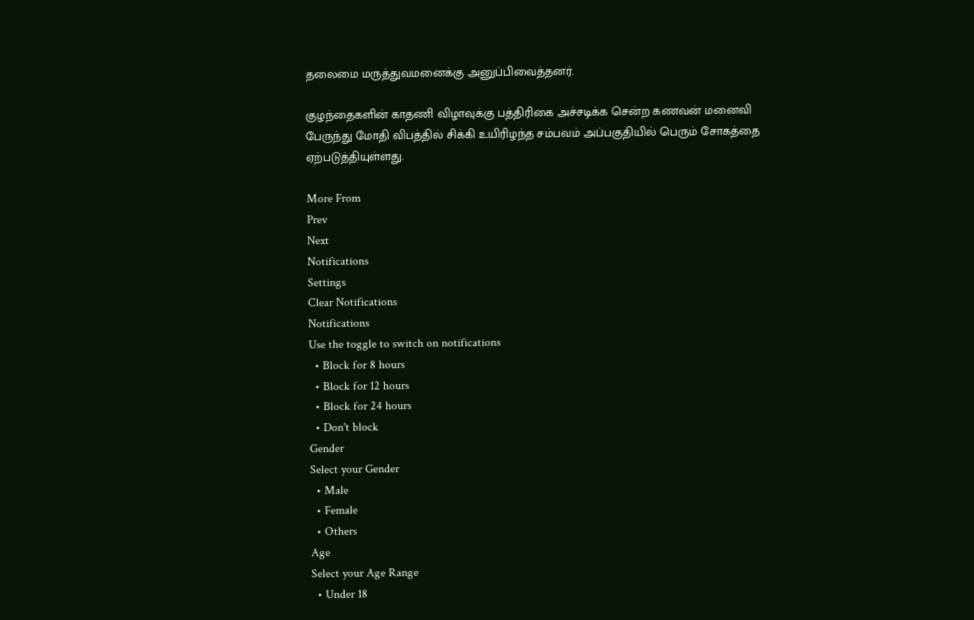தலைமை மருத்துவமனைக்கு அனுப்பிவைத்தனர்.

குழந்தைகளின் காதணி விழாவுக்கு பத்திரிகை அச்சடிக்க சென்ற கணவன் மனைவி பேருந்து மோதி விபத்தில் சிக்கி உயிரிழந்த சம்பவம் அப்பகுதியில் பெரும் சோகத்தை ஏற்படுத்தியுள்ளது.

More From
Prev
Next
Notifications
Settings
Clear Notifications
Notifications
Use the toggle to switch on notifications
  • Block for 8 hours
  • Block for 12 hours
  • Block for 24 hours
  • Don't block
Gender
Select your Gender
  • Male
  • Female
  • Others
Age
Select your Age Range
  • Under 18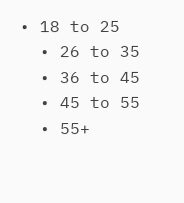• 18 to 25
  • 26 to 35
  • 36 to 45
  • 45 to 55
  • 55+